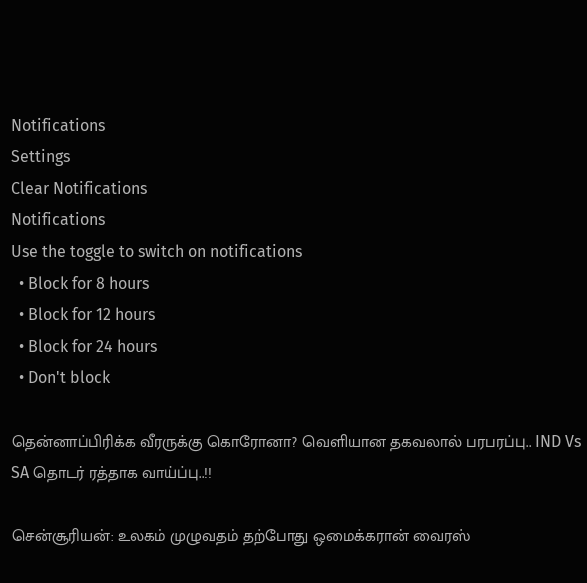Notifications
Settings
Clear Notifications
Notifications
Use the toggle to switch on notifications
  • Block for 8 hours
  • Block for 12 hours
  • Block for 24 hours
  • Don't block

தென்னாப்பிரிக்க வீரருக்கு கொரோனா? வெளியான தகவலால் பரபரப்பு.. IND Vs SA தொடர் ரத்தாக வாய்ப்பு..!!

சென்சூரியன்: உலகம் முழுவதம் தற்போது ஒமைக்கரான் வைரஸ்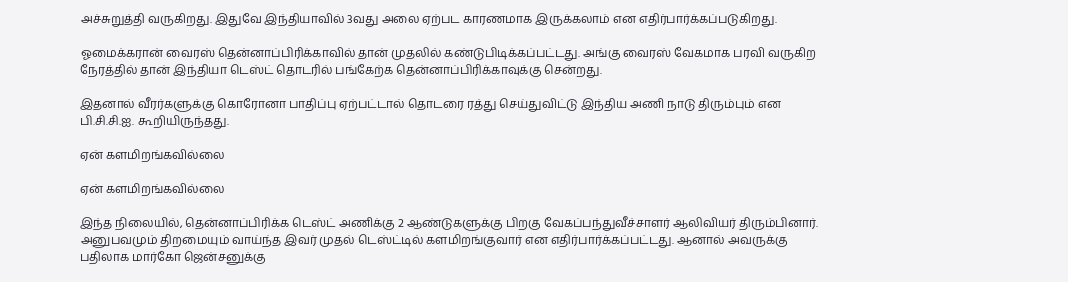அச்சுறுத்தி வருகிறது. இதுவே இந்தியாவில் 3வது அலை ஏற்பட காரணமாக இருக்கலாம் என எதிர்பார்க்கப்படுகிறது.

ஓமைக்கரான் வைரஸ் தென்னாப்பிரிக்காவில் தான் முதலில் கண்டுபிடிக்கப்பட்டது. அங்கு வைரஸ் வேகமாக பரவி வருகிற நேரத்தில் தான் இந்தியா டெஸ்ட் தொடரில் பங்கேற்க தென்னாப்பிரிக்காவுக்கு சென்றது.

இதனால் வீரர்களுக்கு கொரோனா பாதிப்பு ஏற்பட்டால் தொடரை ரத்து செய்துவிட்டு இந்திய அணி நாடு திரும்பும் என பி.சி.சி.ஐ. கூறியிருந்தது.

ஏன் களமிறங்கவில்லை

ஏன் களமிறங்கவில்லை

இந்த நிலையில், தென்னாப்பிரிக்க டெஸ்ட் அணிக்கு 2 ஆண்டுகளுக்கு பிறகு வேகப்பந்துவீச்சாளர் ஆலிவியர் திரும்பினார். அனுபவமும் திறமையும் வாய்ந்த இவர் முதல் டெஸ்ட்டில் களமிறங்குவார் என எதிர்பார்க்கப்பட்டது. ஆனால் அவருக்கு பதிலாக மார்கோ ஜென்சனுக்கு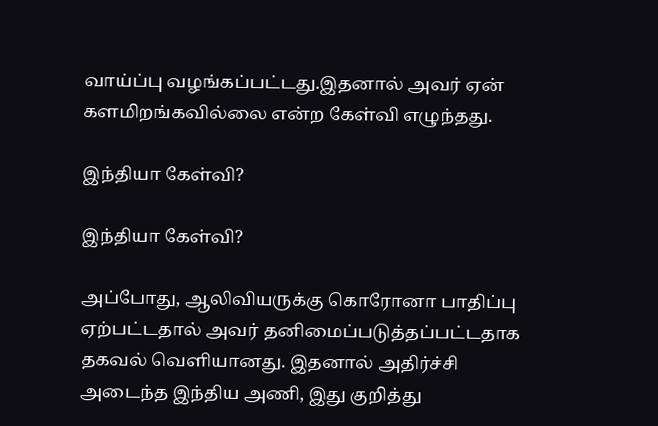வாய்ப்பு வழங்கப்பட்டது.இதனால் அவர் ஏன் களமிறங்கவில்லை என்ற கேள்வி எழுந்தது.

இந்தியா கேள்வி?

இந்தியா கேள்வி?

அப்போது, ஆலிவியருக்கு கொரோனா பாதிப்பு ஏற்பட்டதால் அவர் தனிமைப்படுத்தப்பட்டதாக தகவல் வெளியானது. இதனால் அதிர்ச்சி அடைந்த இந்திய அணி, இது குறித்து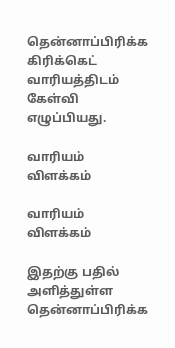தென்னாப்பிரிக்க கிரிக்கெட் வாரியத்திடம் கேள்வி எழுப்பியது.

வாரியம் விளக்கம்

வாரியம் விளக்கம்

இதற்கு பதில் அளித்துள்ள தென்னாப்பிரிக்க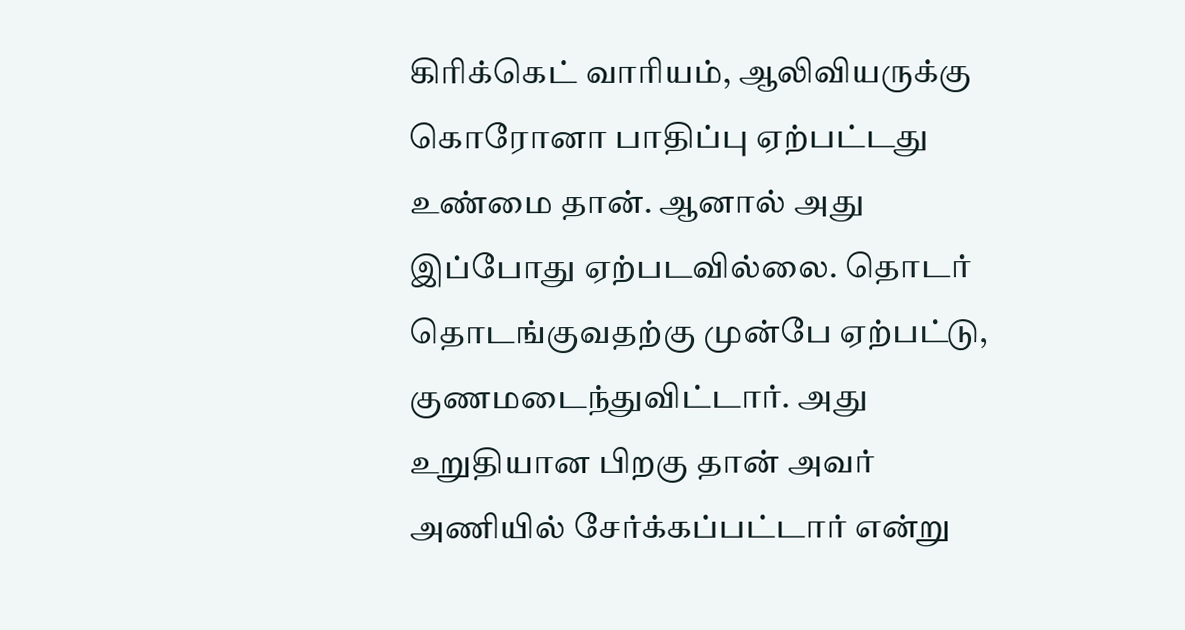கிரிக்கெட் வாரியம், ஆலிவியருக்கு கொரோனா பாதிப்பு ஏற்பட்டது உண்மை தான். ஆனால் அது இப்போது ஏற்படவில்லை. தொடர் தொடங்குவதற்கு முன்பே ஏற்பட்டு, குணமடைந்துவிட்டார். அது உறுதியான பிறகு தான் அவர் அணியில் சேர்க்கப்பட்டார் என்று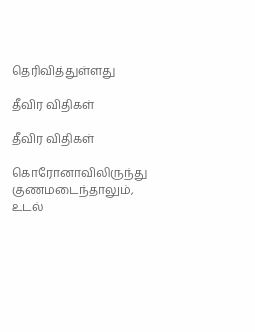தெரிவித்துள்ளது

தீவிர விதிகள்

தீவிர விதிகள்

கொரோனாவிலிருந்து குணமடைந்தாலும், உடல்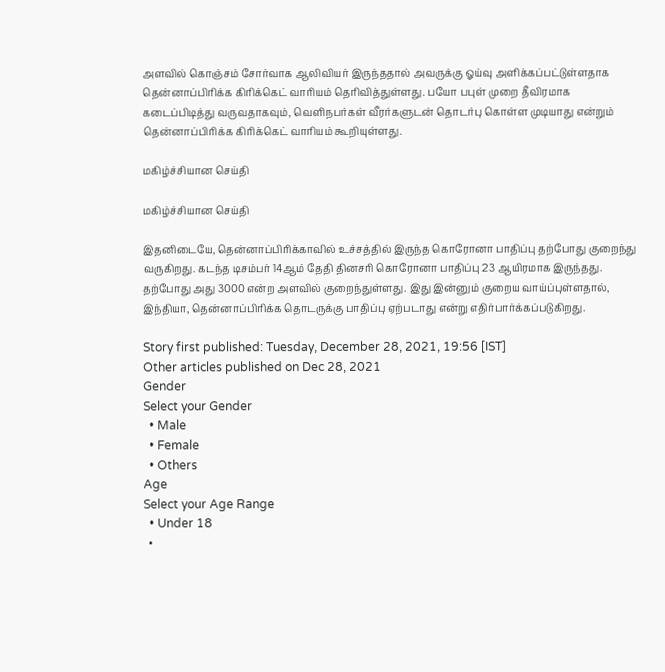அளவில் கொஞ்சம் சோர்வாக ஆலிவியர் இருந்ததால் அவருக்கு ஓய்வு அளிக்கப்பட்டுள்ளதாக தென்னாப்பிரிக்க கிரிக்கெட் வாரியம் தெரிவித்துள்ளது. பயோ பபுள் முறை தீவிரமாக கடைப்பிடித்து வருவதாகவும், வெளிநபர்கள் வீரர்களுடன் தொடர்பு கொள்ள முடியாது என்றும் தென்னாப்பிரிக்க கிரிக்கெட் வாரியம் கூறியுள்ளது.

மகிழ்ச்சியான செய்தி

மகிழ்ச்சியான செய்தி

இதனிடையே, தென்னாப்பிரிக்காவில் உச்சத்தில் இருந்த கொரோனா பாதிப்பு தற்போது குறைந்து வருகிறது. கடந்த டிசம்பர் 14ஆம் தேதி தினசரி கொரோனா பாதிப்பு 23 ஆயிரமாக இருந்தது. தற்போது அது 3000 என்ற அளவில் குறைந்துள்ளது. இது இன்னும் குறைய வாய்ப்புள்ளதால், இந்தியா, தென்னாப்பிரிக்க தொடருக்கு பாதிப்பு ஏற்படாது என்று எதிர்பார்க்கப்படுகிறது.

Story first published: Tuesday, December 28, 2021, 19:56 [IST]
Other articles published on Dec 28, 2021
Gender
Select your Gender
  • Male
  • Female
  • Others
Age
Select your Age Range
  • Under 18
  •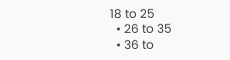18 to 25
  • 26 to 35
  • 36 to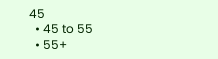45
  • 45 to 55
  • 55+